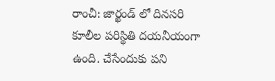రాంచీ: జార్ఖండ్ లో దినసరి కూలీల పరిస్థితి దయనీయంగా ఉంది. చేసేందుకు పని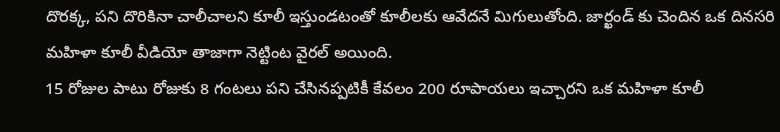దొరక్క, పని దొరికినా చాలీచాలని కూలీ ఇస్తుండటంతో కూలీలకు ఆవేదనే మిగులుతోంది. జార్ఖండ్ కు చెందిన ఒక దినసరి మహిళా కూలీ వీడియో తాజాగా నెట్టింట వైరల్ అయింది.
15 రోజుల పాటు రోజుకు 8 గంటలు పని చేసినప్పటికీ కేవలం 200 రూపాయలు ఇచ్చారని ఒక మహిళా కూలీ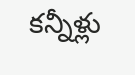కన్నీళ్లు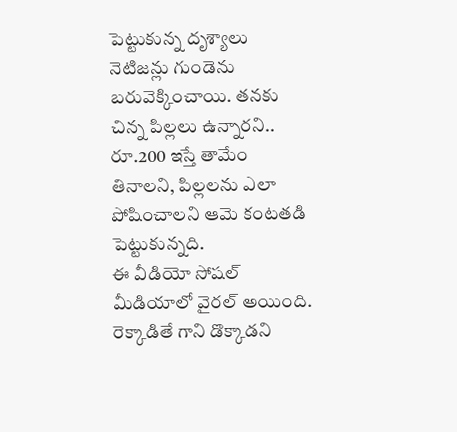పెట్టుకున్న దృశ్యాలు నెటిజన్లు గుండెను బరువెక్కించాయి. తనకు చిన్న పిల్లలు ఉన్నారని.. రూ.200 ఇస్తే తామేం తినాలని, పిల్లలను ఎలా పోషించాలని ఆమె కంటతడి పెట్టుకున్నది.
ఈ వీడియో సోషల్ మీడియాలో వైరల్ అయింది. రెక్కాడితే గాని డొక్కాడని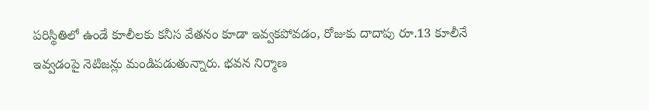పరిస్థితిలో ఉండే కూలీలకు కనీస వేతనం కూడా ఇవ్వకపోవడం, రోజుకు దాదాపు రూ.13 కూలీనే ఇవ్వడంపై నెటిజన్లు మండిపడుతున్నారు. భవన నిర్మాణ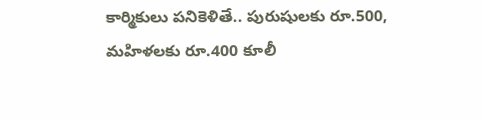కార్మికులు పనికెళితే.. పురుషులకు రూ.500, మహిళలకు రూ.400 కూలీ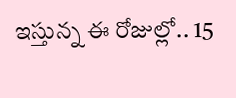ఇస్తున్న ఈ రోజుల్లో.. 15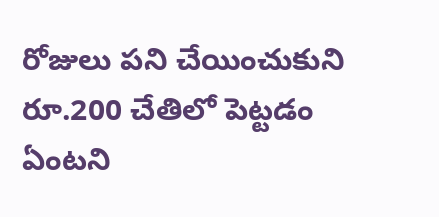రోజులు పని చేయించుకుని రూ.200 చేతిలో పెట్టడం ఏంటని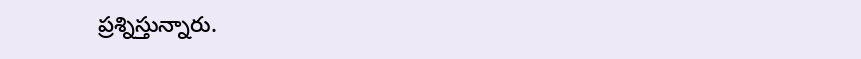ప్రశ్నిస్తున్నారు.